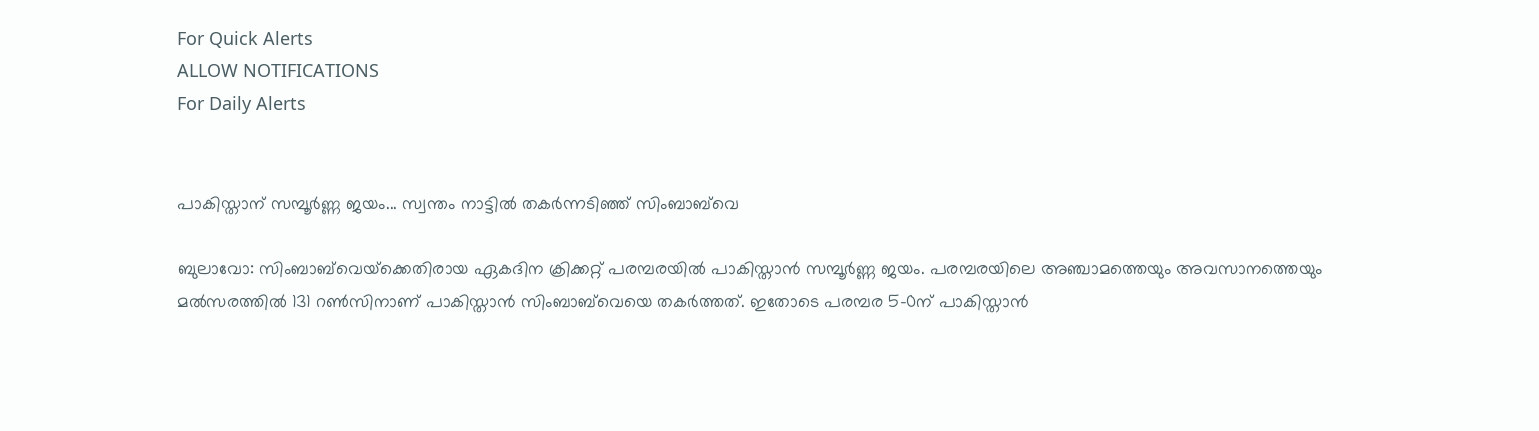For Quick Alerts
ALLOW NOTIFICATIONS
For Daily Alerts


പാകിസ്താന് സമ്പൂര്‍ണ്ണ ജയം... സ്വന്തം നാട്ടില്‍ തകര്‍ന്നടിഞ്ഞ് സിംബാബ്‌വെ

ബുലാവോ: സിംബാബ്‌വെയ്‌ക്കെതിരായ ഏകദിന ക്രിക്കറ്റ് പരമ്പരയില്‍ പാകിസ്താന്‍ സമ്പൂര്‍ണ്ണ ജയം. പരമ്പരയിലെ അഞ്ചാമത്തെയും അവസാനത്തെയും മല്‍സരത്തില്‍ 131 റണ്‍സിനാണ് പാകിസ്താന്‍ സിംബാബ്‌വെയെ തകര്‍ത്തത്. ഇതോടെ പരമ്പര 5-0ന് പാകിസ്താന്‍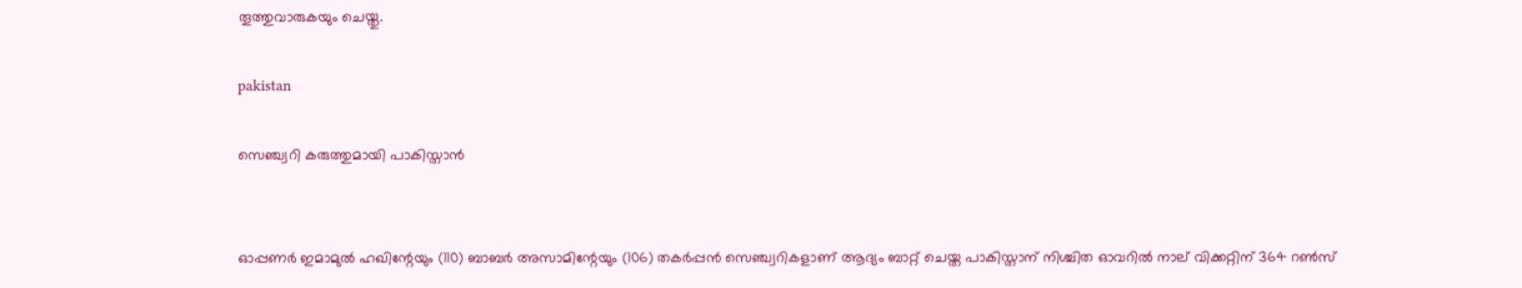തൂത്തുവാരുകയും ചെയ്തു.

pakistan

സെഞ്ച്വറി കരുത്തുമായി പാകിസ്താന്‍


ഓപ്പണര്‍ ഇമാമുല്‍ ഹഖിന്റേയും (110) ബാബര്‍ അസാമിന്റേയും (106) തകര്‍പ്പന്‍ സെഞ്ച്വറികളാണ് ആദ്യം ബാറ്റ് ചെയ്ത പാകിസ്താന് നിശ്ചിത ഓവറില്‍ നാല് വിക്കറ്റിന് 364 റണ്‍സ്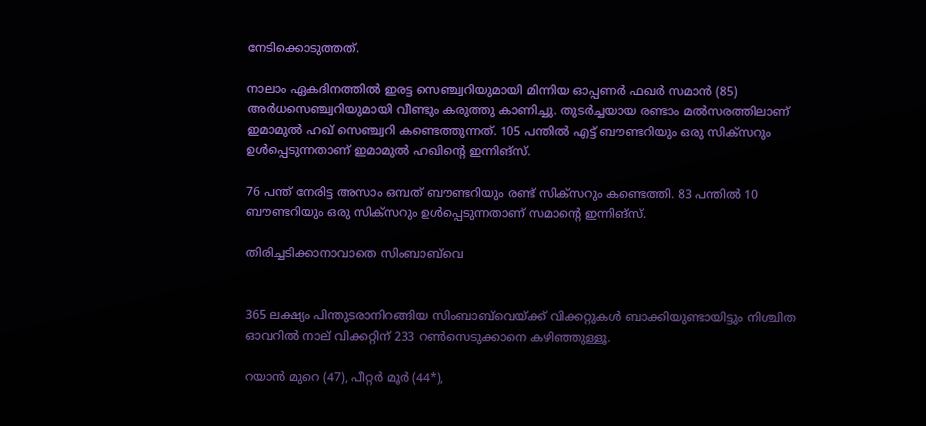നേടിക്കൊടുത്തത്.

നാലാം ഏകദിനത്തില്‍ ഇരട്ട സെഞ്ച്വറിയുമായി മിന്നിയ ഓപ്പണര്‍ ഫഖര്‍ സമാന്‍ (85) അര്‍ധസെഞ്ച്വറിയുമായി വീണ്ടും കരുത്തു കാണിച്ചു. തുടര്‍ച്ചയായ രണ്ടാം മല്‍സരത്തിലാണ് ഇമാമുല്‍ ഹഖ് സെഞ്ച്വറി കണ്ടെത്തുന്നത്. 105 പന്തില്‍ എട്ട് ബൗണ്ടറിയും ഒരു സിക്‌സറും ഉള്‍പ്പെടുന്നതാണ് ഇമാമുല്‍ ഹഖിന്റെ ഇന്നിങ്‌സ്.

76 പന്ത് നേരിട്ട അസാം ഒമ്പത് ബൗണ്ടറിയും രണ്ട് സിക്‌സറും കണ്ടെത്തി. 83 പന്തില്‍ 10 ബൗണ്ടറിയും ഒരു സിക്‌സറും ഉള്‍പ്പെടുന്നതാണ് സമാന്റെ ഇന്നിങ്‌സ്.

തിരിച്ചടിക്കാനാവാതെ സിംബാബ്‌വെ


365 ലക്ഷ്യം പിന്തുടരാനിറങ്ങിയ സിംബാബ്‌വെയ്ക്ക് വിക്കറ്റുകള്‍ ബാക്കിയുണ്ടായിട്ടും നിശ്ചിത ഓവറില്‍ നാല് വിക്കറ്റിന് 233 റണ്‍സെടുക്കാനെ കഴിഞ്ഞുള്ളൂ.

റയാന്‍ മുറെ (47), പീറ്റര്‍ മൂര്‍ (44*),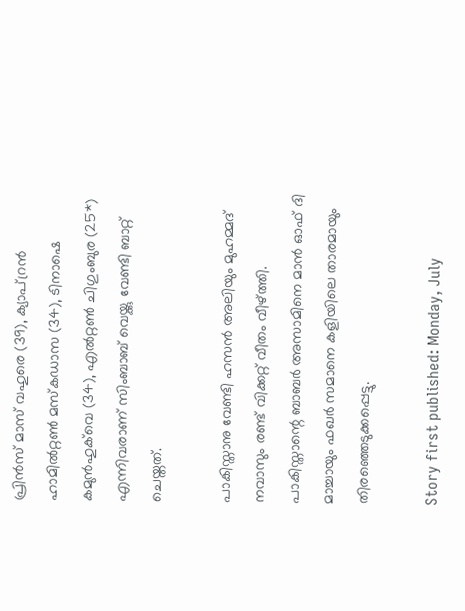പ്രിന്‍സ് മാസ് വഹുരെ (39), ക്യാപ്റ്രന്‍ ഹാമില്‍റ്റണ്‍ മസ്‌കഡാസ (34), ടിനാഷെ കമുന്‍ഹുക്‌വെ (34), എല്‍റ്റണ്‍ ചിഗുംബുര (25*) എന്നിവരാണ് സിംബാബ് വെയ്ക്കു വേണ്ടി ബാറ്റ് ചെയ്തത്.

പാകിസ്താനു വേണ്ടി ഹസന്‍ അലിയും മുഹമ്മദ് നവാസും രണ്ട് വിക്കറ്റ് വീതം വീഴ്ത്തി. പാകിസ്താന്റെ ബാബര്‍ അസാമിനെ മാന്‍ ഓഫ് ദി മാച്ചായും ഫഖര്‍ സമാനെ കളിയിലെ താരമായും തിരഞ്ഞെടുക്കപ്പെട്ടു.

Story first published: Monday, July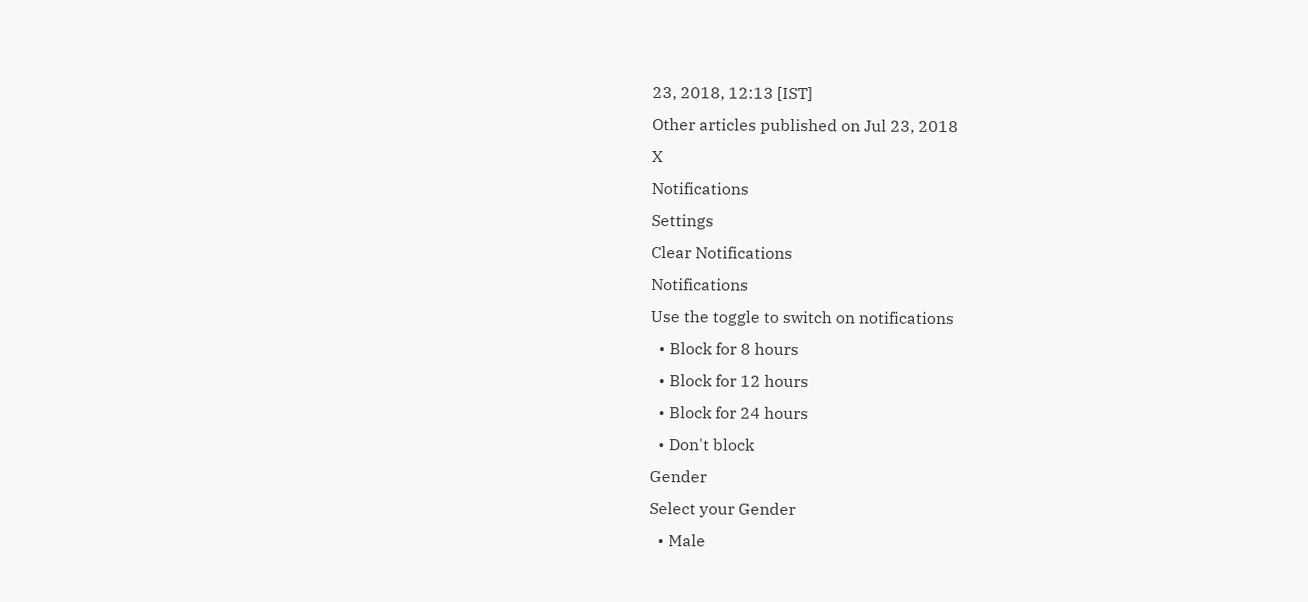23, 2018, 12:13 [IST]
Other articles published on Jul 23, 2018
X
Notifications
Settings
Clear Notifications
Notifications
Use the toggle to switch on notifications
  • Block for 8 hours
  • Block for 12 hours
  • Block for 24 hours
  • Don't block
Gender
Select your Gender
  • Male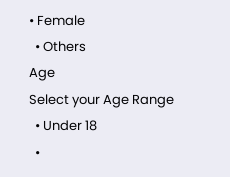• Female
  • Others
Age
Select your Age Range
  • Under 18
  •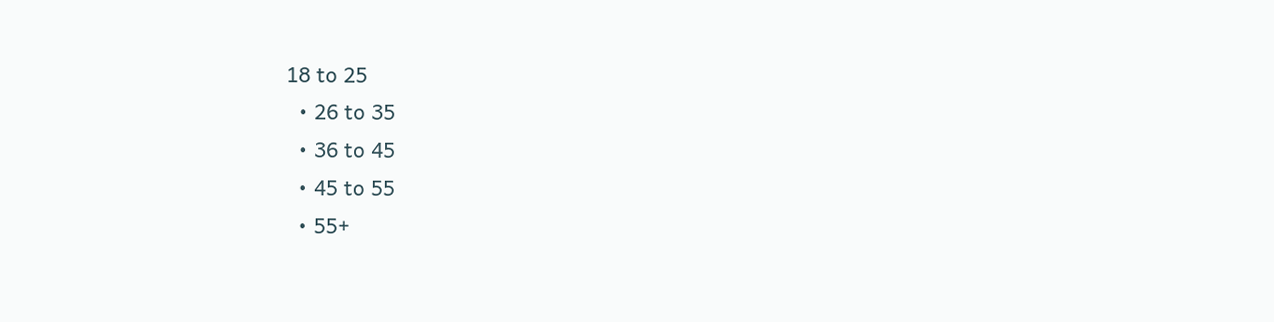18 to 25
  • 26 to 35
  • 36 to 45
  • 45 to 55
  • 55+